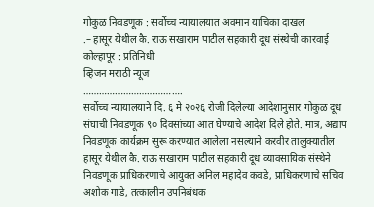गोकुळ निवडणूक : सर्वोच्च न्यायालयात अवमान याचिका दाखल
.– हासूर येथील कै. राऊ सखाराम पाटील सहकारी दूध संस्थेची कारवाई
कोल्हापूर : प्रतिनिधी
व्हिजन मराठी न्यूज
……………………………….
सर्वोच्च न्यायालयाने दि. ६ मे २०२६ रोजी दिलेल्या आदेशानुसार गोकुळ दूध संघाची निवडणूक ९० दिवसांच्या आत घेण्याचे आदेश दिले होते. मात्र, अद्याप निवडणूक कार्यक्रम सुरू करण्यात आलेला नसल्याने करवीर तालुक्यातील हासूर येथील कै. राऊ सखाराम पाटील सहकारी दूध व्यावसायिक संस्थेने निवडणूक प्राधिकरणाचे आयुक्त अनिल महादेव कवडे, प्राधिकरणाचे सचिव अशोक गाडे, तत्कालीन उपनिबंधक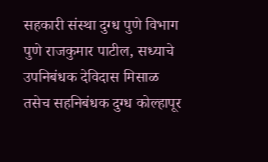सहकारी संस्था दुग्ध पुणे विभाग पुणे राजकुमार पाटील, सध्याचे उपनिबंधक देविदास मिसाळ तसेच सहनिबंधक दुग्ध कोल्हापूर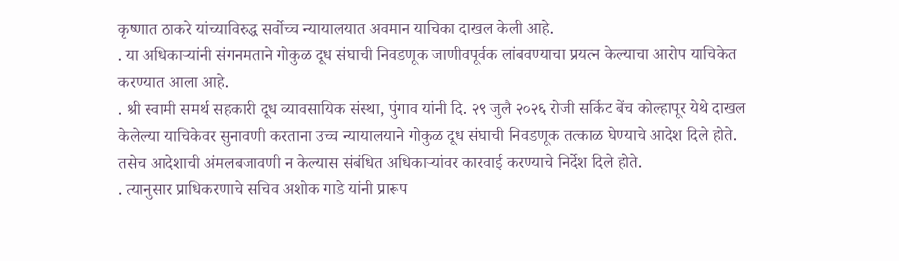कृष्णात ठाकरे यांच्याविरुद्ध सर्वोच्च न्यायालयात अवमान याचिका दाखल केली आहे.
. या अधिकाऱ्यांनी संगनमताने गोकुळ दूध संघाची निवडणूक जाणीवपूर्वक लांबवण्याचा प्रयत्न केल्याचा आरोप याचिकेत करण्यात आला आहे.
. श्री स्वामी समर्थ सहकारी दूध व्यावसायिक संस्था, पुंगाव यांनी दि. २९ जुलै २०२६ रोजी सर्किट बेंच कोल्हापूर येथे दाखल केलेल्या याचिकेवर सुनावणी करताना उच्च न्यायालयाने गोकुळ दूध संघाची निवडणूक तत्काळ घेण्याचे आदेश दिले होते. तसेच आदेशाची अंमलबजावणी न केल्यास संबंधित अधिकाऱ्यांवर कारवाई करण्याचे निर्देश दिले होते.
. त्यानुसार प्राधिकरणाचे सचिव अशोक गाडे यांनी प्रारूप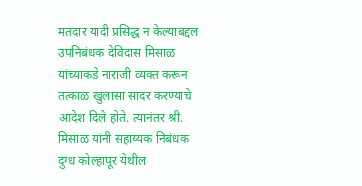मतदार यादी प्रसिद्ध न केल्याबद्दल उपनिबंधक देविदास मिसाळ यांच्याकडे नाराजी व्यक्त करून तत्काळ खुलासा सादर करण्याचे आदेश दिले होते. त्यानंतर श्री. मिसाळ यांनी सहाय्यक निबंधक दुग्ध कोल्हापूर येथील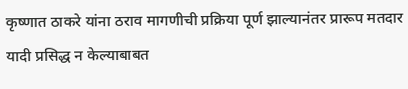कृष्णात ठाकरे यांना ठराव मागणीची प्रक्रिया पूर्ण झाल्यानंतर प्रारूप मतदार यादी प्रसिद्ध न केल्याबाबत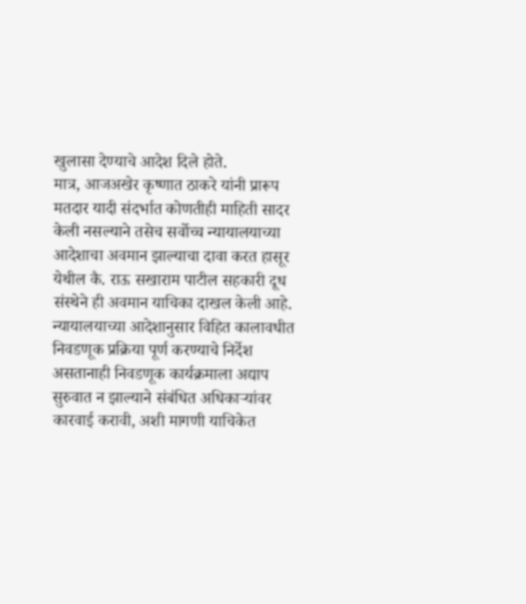खुलासा देण्याचे आदेश दिले होते.
मात्र, आजअखेर कृष्णात ठाकरे यांनी प्रारूप मतदार यादी संदर्भात कोणतीही माहिती सादर केली नसल्याने तसेच सर्वोच्च न्यायालयाच्या आदेशाचा अवमान झाल्याचा दावा करत हासूर येथील कै. राऊ सखाराम पाटील सहकारी दूध संस्थेने ही अवमान याचिका दाखल केली आहे.
न्यायालयाच्या आदेशानुसार विहित कालावधीत निवडणूक प्रक्रिया पूर्ण करण्याचे निर्देश असतानाही निवडणूक कार्यक्रमाला अद्याप सुरुवात न झाल्याने संबंधित अधिकाऱ्यांवर कारवाई करावी, अशी मागणी याचिकेत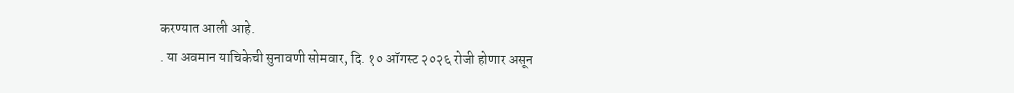करण्यात आली आहे.
. या अवमान याचिकेची सुनावणी सोमवार, दि. १० ऑगस्ट २०२६ रोजी होणार असून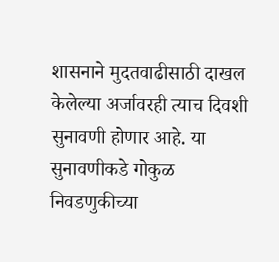शासनाने मुदतवाढीसाठी दाखल केलेल्या अर्जावरही त्याच दिवशी सुनावणी होणार आहे. या सुनावणीकडे गोकुळ निवडणुकीच्या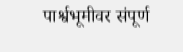पार्श्वभूमीवर संपूर्ण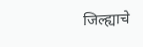जिल्ह्याचे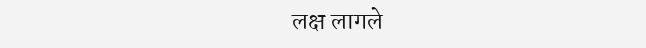लक्ष लागले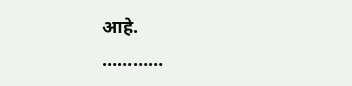आहे.
…………